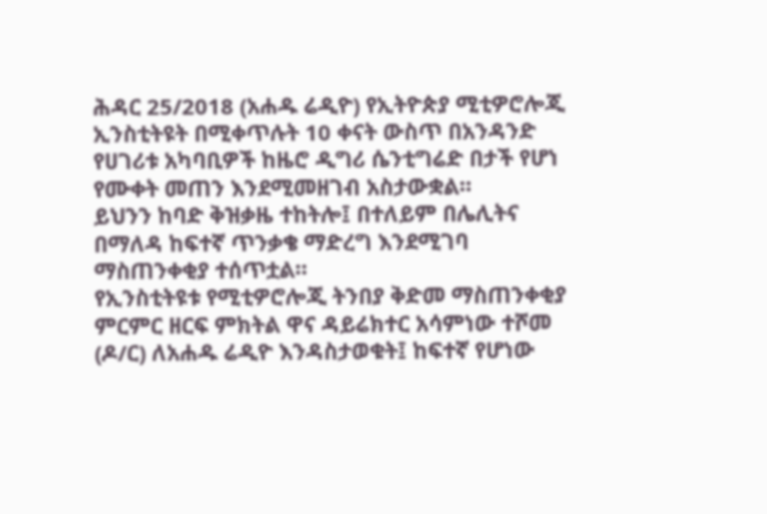ሕዳር 25/2018 (አሐዱ ሬዲዮ) የኢትዮጵያ ሚቲዎሮሎጂ ኢንስቲትዩት በሚቀጥሉት 10 ቀናት ውስጥ በአንዳንድ የሀገሪቱ አካባቢዎች ከዜሮ ዲግሪ ሴንቲግሬድ በታች የሆነ የሙቀት መጠን እንደሚመዘገብ አስታውቋል።
ይህንን ከባድ ቅዝቃዜ ተከትሎ፤ በተለይም በሌሊትና በማለዳ ከፍተኛ ጥንቃቄ ማድረግ እንደሚገባ ማስጠንቀቂያ ተሰጥቷል።
የኢንስቲትዩቱ የሚቲዎሮሎጂ ትንበያ ቅድመ ማስጠንቀቂያ ምርምር ዘርፍ ምክትል ዋና ዳይሬክተር አሳምነው ተሾመ (ዶ/ር) ለአሐዱ ሬዲዮ እንዳስታወቁት፤ ከፍተኛ የሆነው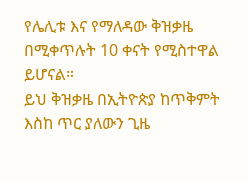የሌሊቱ እና የማለዳው ቅዝቃዜ በሚቀጥሉት 10 ቀናት የሚስተዋል ይሆናል።
ይህ ቅዝቃዜ በኢትዮጵያ ከጥቅምት እስከ ጥር ያለውን ጊዜ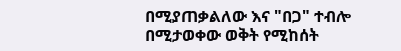በሚያጠቃልለው እና "በጋ" ተብሎ በሚታወቀው ወቅት የሚከሰት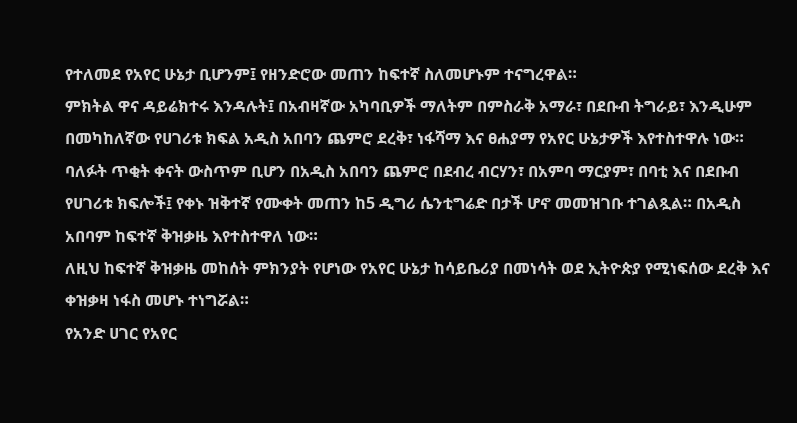የተለመደ የአየር ሁኔታ ቢሆንም፤ የዘንድሮው መጠን ከፍተኛ ስለመሆኑም ተናግረዋል።
ምክትል ዋና ዳይሬክተሩ እንዳሉት፤ በአብዛኛው አካባቢዎች ማለትም በምስራቅ አማራ፣ በደቡብ ትግራይ፣ እንዲሁም በመካከለኛው የሀገሪቱ ክፍል አዲስ አበባን ጨምሮ ደረቅ፣ ነፋሻማ እና ፀሐያማ የአየር ሁኔታዎች እየተስተዋሉ ነው።
ባለፉት ጥቂት ቀናት ውስጥም ቢሆን በአዲስ አበባን ጨምሮ በደብረ ብርሃን፣ በአምባ ማርያም፣ በባቲ እና በደቡብ የሀገሪቱ ክፍሎች፤ የቀኑ ዝቅተኛ የሙቀት መጠን ከ5 ዲግሪ ሴንቲግሬድ በታች ሆኖ መመዝገቡ ተገልጿል። በአዲስ አበባም ከፍተኛ ቅዝቃዜ እየተስተዋለ ነው።
ለዚህ ከፍተኛ ቅዝቃዜ መከሰት ምክንያት የሆነው የአየር ሁኔታ ከሳይቤሪያ በመነሳት ወደ ኢትዮጵያ የሚነፍሰው ደረቅ እና ቀዝቃዛ ነፋስ መሆኑ ተነግሯል።
የአንድ ሀገር የአየር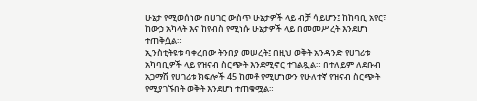ሁኔታ የሚወሰነው በሀገር ውስጥ ሁኔታዎች ላይ ብቻ ሳይሆን፤ ከከባቢ አየር፣ ከውኃ አካላት እና ከየብስ የሚነሱ ሁኔታዎች ላይ በመመሥረት እንደሆነ ተጠቅሷል።
ኢንስቲትዩቱ ባቀረበው ትንበያ መሠረት፤ በዚህ ወቅት አንዳንድ የሀገሪቱ አካባቢዎች ላይ የዝናብ ስርጭት እንደሚኖር ተገልጿል። በተለይም ለደቡብ አጋማሽ የሀገሪቱ ክፍሎች 45 ከመቶ የሚሆነውን የሁለተኛ የዝናብ ስርጭት የሚያገኙበት ወቅት እንደሆነ ተጠቁሟል።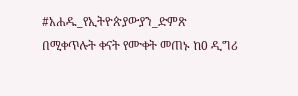#አሐዱ_የኢትዮጵያውያን_ድምጽ
በሚቀጥሉት ቀናት የሙቀት መጠኑ ከ0 ዲግሪ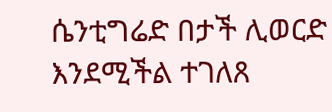ሴንቲግሬድ በታች ሊወርድ እንደሚችል ተገለጸ